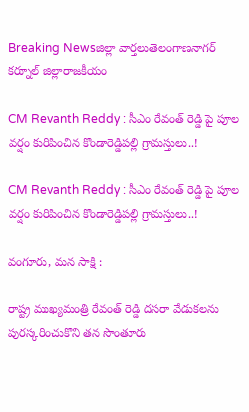Breaking Newsజిల్లా వార్తలుతెలంగాణనాగర్ కర్నూల్ జిల్లారాజకీయం

CM Revanth Reddy : సీఎం రేవంత్ రెడ్డి పై పూల వర్షం కురిపించిన కొండారెడ్డిపల్లి గ్రామస్తులు..!

CM Revanth Reddy : సీఎం రేవంత్ రెడ్డి పై పూల వర్షం కురిపించిన కొండారెడ్డిపల్లి గ్రామస్తులు..!

వంగూరు, మన సాక్షి :

రాష్ట్ర ముఖ్యమంత్రి రేవంత్ రెడ్డి దసరా వేడుకలను పురస్కరించుకొని తన సొంతూరు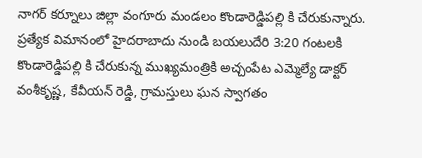నాగర్ కర్నూలు జిల్లా వంగూరు మండలం కొండారెడ్డిపల్లి కి చేరుకున్నారు. ప్రత్యేక విమానంలో హైదరాబాదు నుండి బయలుదేరి 3:20 గంటలకి కొండారెడ్డిపల్లి కి చేరుకున్న ముఖ్యమంత్రికి అచ్చంపేట ఎమ్మెల్యే డాక్టర్ వంశీకృష్ణ, కేవీయన్ రెడ్డి, గ్రామస్తులు ఘన స్వాగతం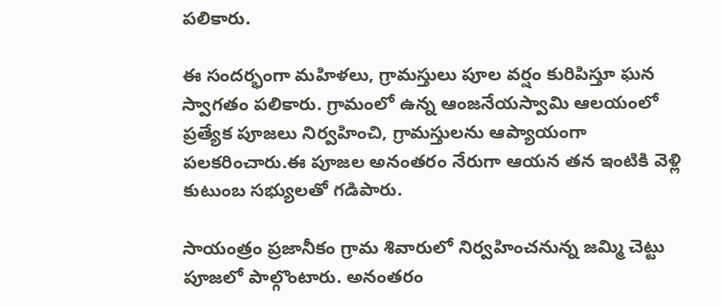పలికారు.

ఈ సందర్భంగా మహిళలు, గ్రామస్తులు పూల వర్షం కురిపిస్తూ ఘన స్వాగతం పలికారు. గ్రామంలో ఉన్న ఆంజనేయస్వామి ఆలయంలో ప్రత్యేక పూజలు నిర్వహించి, గ్రామస్తులను ఆప్యాయంగా పలకరించారు.ఈ పూజల అనంతరం నేరుగా ఆయన తన ఇంటికి వెళ్లి కుటుంబ సభ్యులతో గడిపారు.

సాయంత్రం ప్రజానీకం గ్రామ శివారులో నిర్వహించనున్న జమ్మి చెట్టు పూజలో పాల్గొంటారు. అనంతరం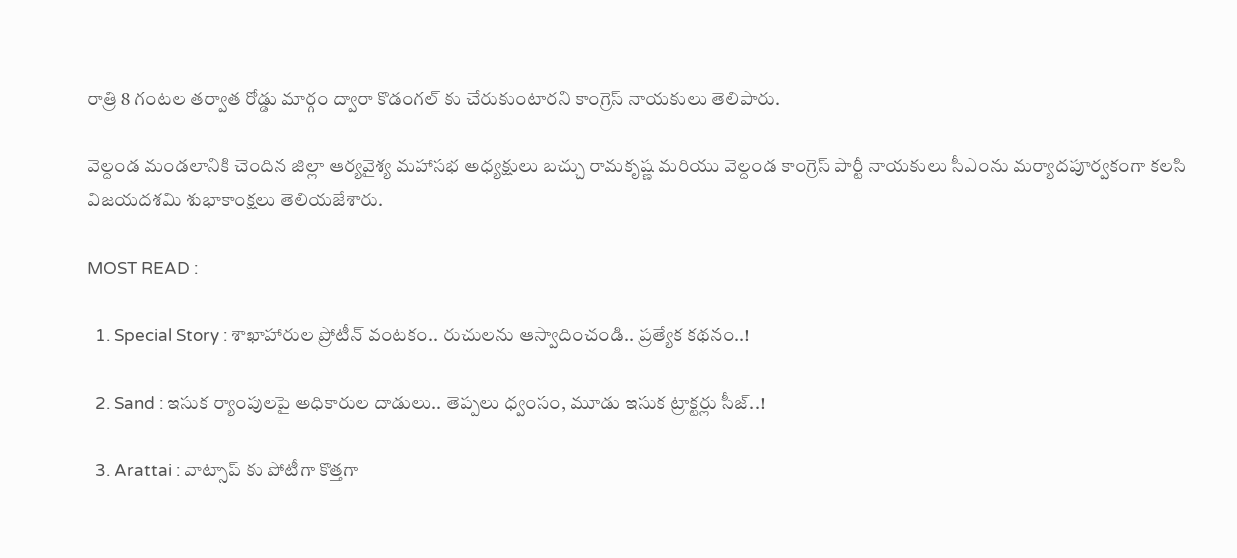రాత్రి 8 గంటల తర్వాత రోడ్డు మార్గం ద్వారా కొడంగల్ కు చేరుకుంటారని కాంగ్రెస్ నాయకులు తెలిపారు.

వెల్దండ మండలానికి చెందిన జిల్లా ఆర్యవైశ్య మహాసభ అధ్యక్షులు బచ్చు రామకృష్ణ మరియు వెల్దండ కాంగ్రెస్ పార్టీ నాయకులు సీఎంను మర్యాదపూర్వకంగా కలసి విజయదశమి శుభాకాంక్షలు తెలియజేశారు.

MOST READ :

  1. Special Story : శాఖాహారుల ప్రోటీన్ వంటకం.. రుచులను ఆస్వాదించండి.. ప్రత్యేక కథనం..!

  2. Sand : ఇసుక ర్యాంపులపై అధికారుల దాడులు.. తెప్పలు ధ్వంసం, మూడు ఇసుక ట్రాక్టర్లు సీజ్..!

  3. Arattai : వాట్సాప్ కు పోటీగా కొత్తగా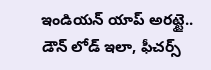ఇండియన్ యాప్ అరట్టై.. డౌన్ లోడ్ ఇలా, ఫీచర్స్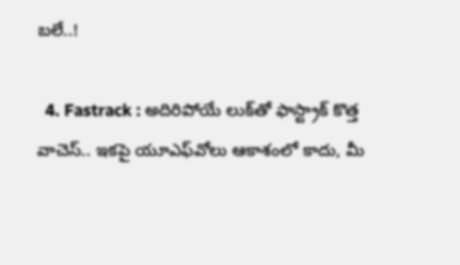బలే..!

  4. Fastrack : అదిరిపోయే లుక్‌తో ఫాస్ట్రాక్ కొత్త వాచెస్.. ఇకపై యూఎఫ్‌వోలు ఆకాశంలో కాదు, మీ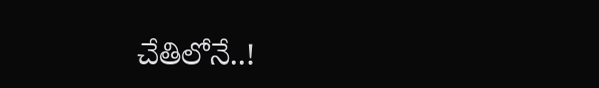చేతిలోనే..!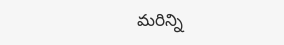మరిన్ని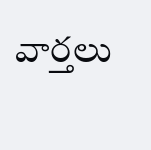వార్తలు